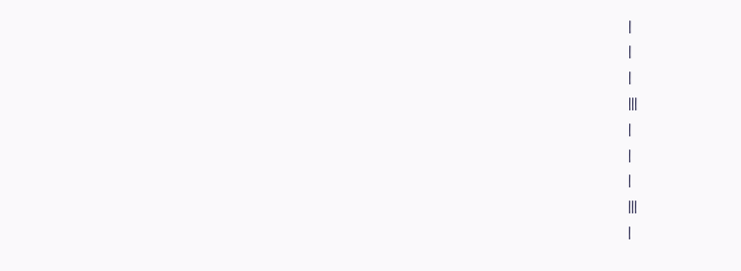|
|
|
|||
|
|
|
|||
|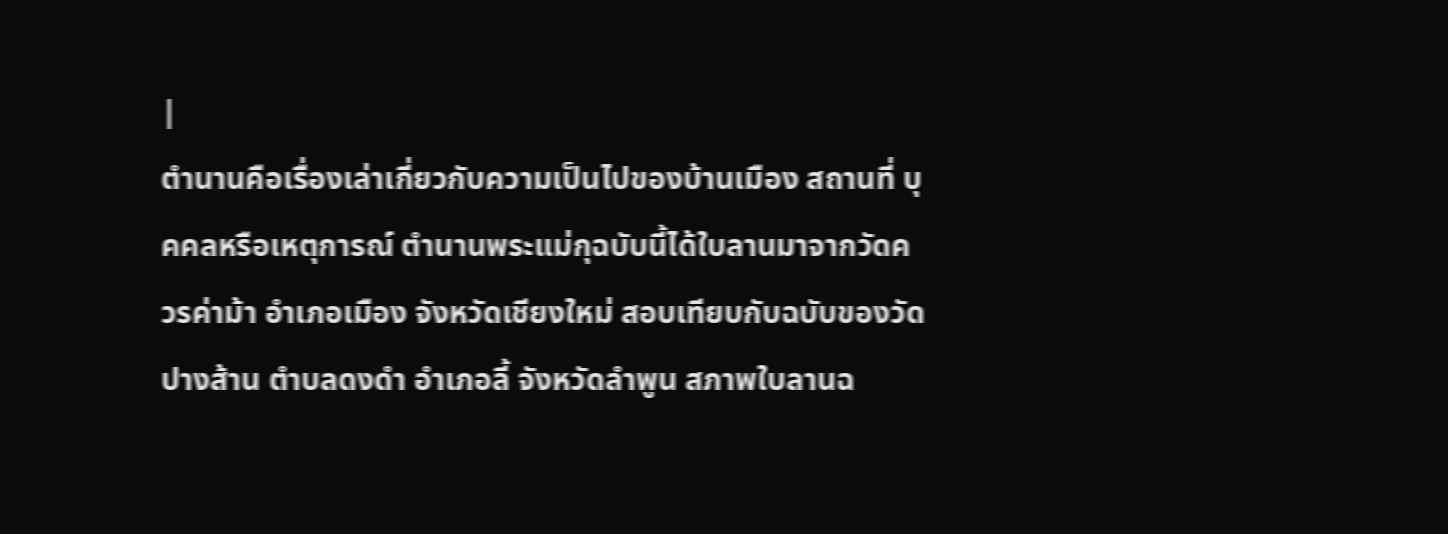|
ตำนานคือเรื่องเล่าเกี่ยวกับความเป็นไปของบ้านเมือง สถานที่ บุคคลหรือเหตุการณ์ ตำนานพระแม่กุฉบับนี้ได้ใบลานมาจากวัดควรค่าม้า อำเภอเมือง จังหวัดเชียงใหม่ สอบเทียบกับฉบับของวัดปางส้าน ตำบลดงดำ อำเภอลี้ จังหวัดลำพูน สภาพใบลานฉ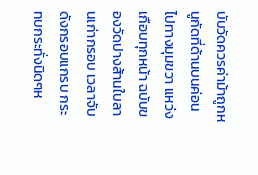บับวัดควรค่าม้าถูกหนูกัดที่ด้านบนค่อนไปทางมุมขวา แหว่งเกือบทุกหน้า ฉบับของวัดปางส้านใบลานเก่ากรอบ เวลาจับดังกรอบแกรบ กระทบกระทั่งนิดๆห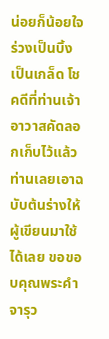น่อยก็น้อยใจร่วงเป็นบิ้งเป็นเกล็ด โชคดีที่ท่านเจ้าอาวาสคัดลอกเก็บไว้แล้ว ท่านเลยเอาฉบับต้นร่างให้ผู้เขียนมาใช้ได้เลย ขอขอบคุณพระคำ จารุว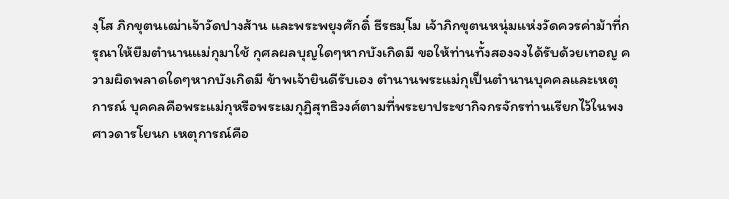งฺโส ภิกขุตนเฒ่าเจ้าวัดปางส้าน และพระพยุงศักดิ์ ธีรธมฺโม เจ้าภิกขุตนหนุ่มแห่งวัดควรค่าม้าที่กรุณาให้ยืมตำนานแม่กุมาใช้ กุศลผลบุญใดๆหากบังเกิดมี ขอให้ท่านทั้งสองจงได้รับด้วยเทอญ ความผิดพลาดใดๆหากบังเกิดมี ข้าพเจ้ายินดีรับเอง ตำนานพระแม่กุเป็นตำนานบุคคลและเหตุการณ์ บุคคลคือพระแม่กุหรือพระเมกุฏิสุทธิวงศ์ตามที่พระยาประชากิจกรจักรท่านเรียกไว้ในพงศาวดารโยนก เหตุการณ์คือ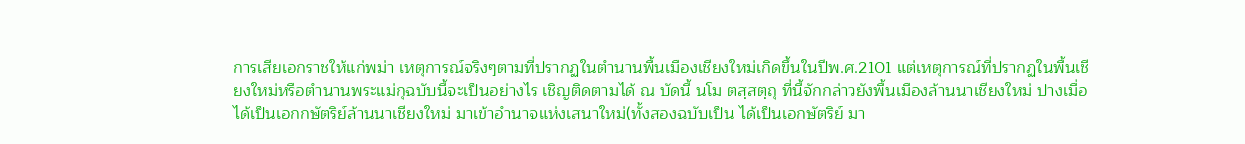การเสียเอกราชให้แก่พม่า เหตุการณ์จริงๆตามที่ปรากฏในตำนานพื้นเมืองเชียงใหม่เกิดขึ้นในปีพ.ศ.2101 แต่เหตุการณ์ที่ปรากฏในพื้นเชียงใหม่หรือตำนานพระแม่กุฉบับนี้จะเป็นอย่างไร เชิญติดตามได้ ณ บัดนี้ นโม ตสฺสตฺถุ ที่นี้จักกล่าวยังพื้นเมืองล้านนาเชียงใหม่ ปางเมื่อได้เป็นเอกกษัตริย์ล้านนาเชียงใหม่ มาเข้าอำนาจแห่งเสนาใหม่(ทั้งสองฉบับเป็น ได้เป็นเอกษัตริย์ มา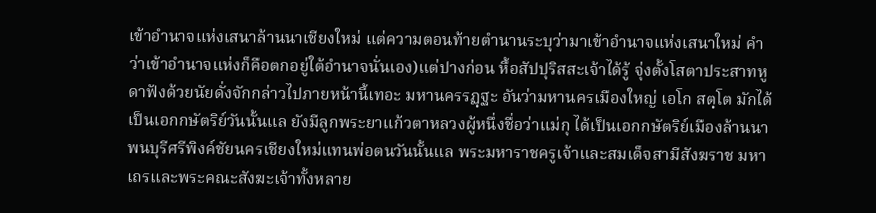เข้าอำนาจแห่งเสนาล้านนาเชียงใหม่ แต่ความตอนท้ายตำนานระบุว่ามาเข้าอำนาจแห่งเสนาใหม่ คำว่าเข้าอำนาจแห่งก็คือตกอยู่ใต้อำนาจนั่นเอง)แต่ปางก่อน หื้อสัปปุริสสะเจ้าได้รู้ จุ่งตั้งโสตาประสาทหูดาฟังด้วยนัยดั่งจักกล่าวไปภายหน้านี้เทอะ มหานครรฏฺฐะ อันว่ามหานครเมืองใหญ่ เอโก สตฺโต มักได้เป็นเอกกษัตริย์วันนั้นแล ยังมีลูกพระยาแก้วตาหลวงผู้หนึ่งชื่อว่าแม่กุ ได้เป็นเอกกษัตริย์เมืองล้านนาพนบุรีศรีพิงค์ชัยนครเชียงใหม่แทนพ่อตนวันนั้นแล พระมหาราชครูเจ้าและสมเด็จสามีสังฆราช มหาเถรและพระคณะสังฆะเจ้าทั้งหลาย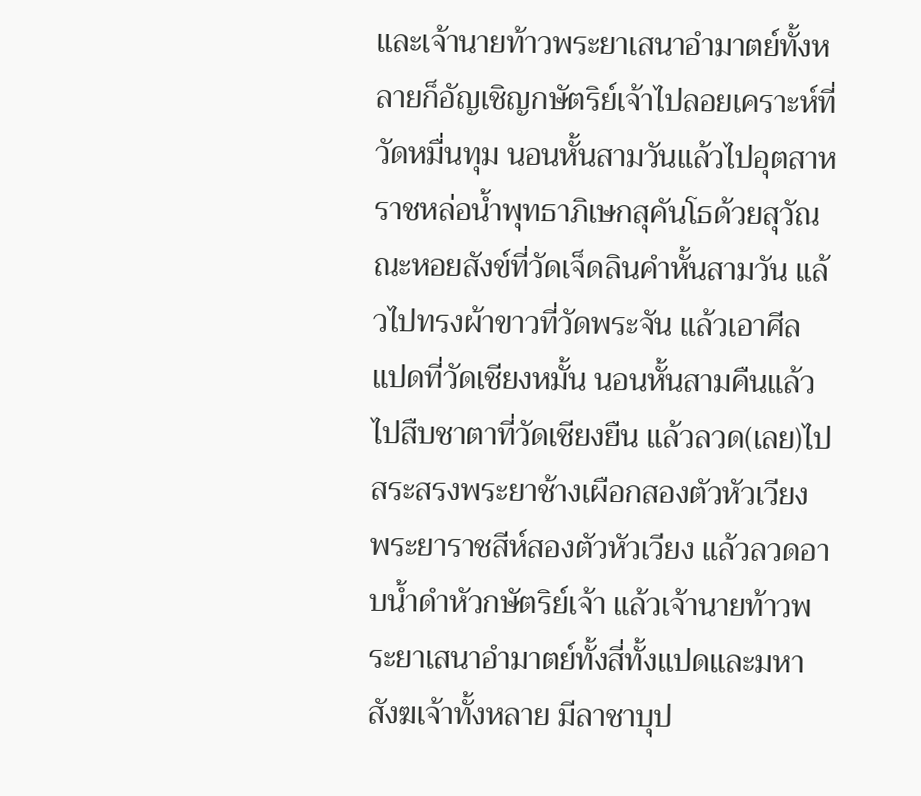และเจ้านายท้าวพระยาเสนาอำมาตย์ทั้งหลายก็อัญเชิญกษัตริย์เจ้าไปลอยเคราะห์ที่วัดหมื่นทุม นอนหั้นสามวันแล้วไปอุตสาหราชหล่อน้ำพุทธาภิเษกสุคันโธด้วยสุวัณณะหอยสังข์ที่วัดเจ็ดลินคำหั้นสามวัน แล้วไปทรงผ้าขาวที่วัดพระจัน แล้วเอาศีลแปดที่วัดเชียงหมั้น นอนหั้นสามคืนแล้วไปสืบชาตาที่วัดเชียงยืน แล้วลวด(เลย)ไปสระสรงพระยาช้างเผือกสองตัวหัวเวียง พระยาราชสีห์สองตัวหัวเวียง แล้วลวดอาบน้ำดำหัวกษัตริย์เจ้า แล้วเจ้านายท้าวพระยาเสนาอำมาตย์ทั้งสี่ทั้งแปดและมหาสังฆเจ้าทั้งหลาย มีลาชาบุป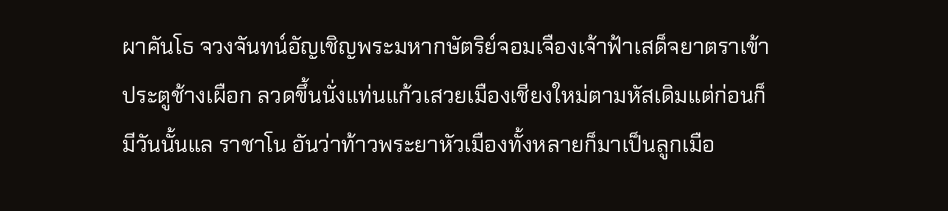ผาคันโธ จวงจันทน์อัญเชิญพระมหากษัตริย์จอมเจืองเจ้าฟ้าเสด็จยาตราเข้าประตูช้างเผือก ลวดขึ้นนั่งแท่นแก้วเสวยเมืองเชียงใหม่ตามหัสเดิมแต่ก่อนก็มีวันนั้นแล ราชาโน อันว่าท้าวพระยาหัวเมืองทั้งหลายก็มาเป็นลูกเมือ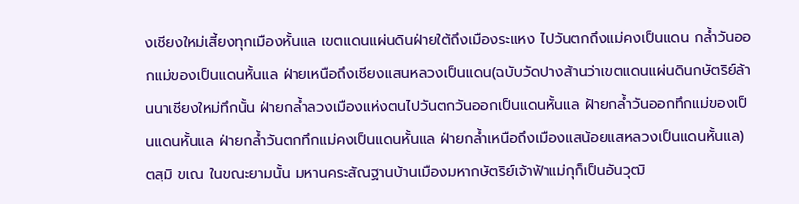งเชียงใหม่เสี้ยงทุกเมืองหั้นแล เขตแดนแผ่นดินฝ่ายใต้ถึงเมืองระแหง ไปวันตกถึงแม่คงเป็นแดน กล้ำวันออกแม่ของเป็นแดนหั้นแล ฝ่ายเหนือถึงเชียงแสนหลวงเป็นแดน(ฉบับวัดปางส้านว่าเขตแดนแผ่นดินกษัตริย์ล้านนาเชียงใหม่ทึกนั้น ฝ่ายกล้ำลวงเมืองแห่งตนไปวันตกวันออกเป็นแดนหั้นแล ฝ้ายกล้ำวันออกทึกแม่ของเป็นแดนหั้นแล ฝ่ายกล้ำวันตกทึกแม่คงเป็นแดนหั้นแล ฝ่ายกล้ำเหนือถึงเมืองแสน้อยแสหลวงเป็นแดนหั้นแล) ตสฺมิ ขเณ ในขณะยามนั้น มหานคระสัณฐานบ้านเมืองมหากษัตริย์เจ้าฟ้าแม่กุก็เป็นอันวุฒิ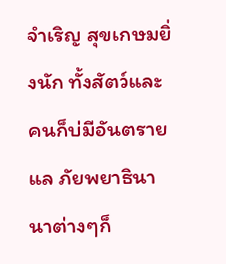จำเริญ สุขเกษมยิ่งนัก ทั้งสัตว์และคนก็บ่มีอันตรายแล ภัยพยาธินานาต่างๆก็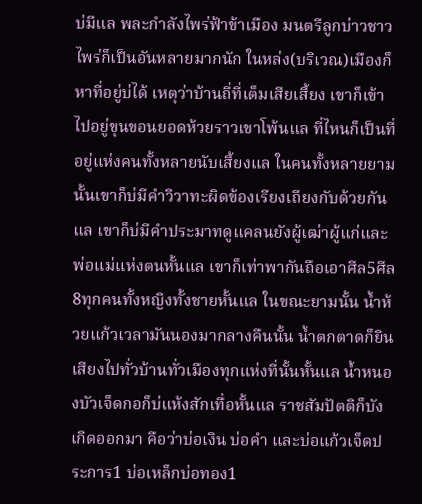บ่มีแล พละกำลังไพร่ฟ้าข้าเมือง มนตรีลูกบ่าวชาวไพร่ก็เป็นอันหลายมากนัก ในหล่ง(บริเวณ)เมืองก็หาที่อยู่บ่ได้ เหตุว่าบ้านถี่ที่เต็มเสียเสี้ยง เขาก็เข้าไปอยู่ขุนขอนยอดห้วยราวเขาโพ้นแล ที่ไหนก็เป็นที่อยู่แห่งคนทั้งหลายนับเสี้ยงแล ในคนทั้งหลายยามนั้นเขาก็บ่มีคำวิวาทะผิดข้องเรียงเถียงกับด้วยกันแล เขาก็บ่มีคำประมาทดูแคลนยังผู้เฒ่าผู้แก่และพ่อแม่แห่งตนหั้นแล เขาก็เท่าพากันถือเอาศีล5ศีล8ทุกคนทั้งหญิงทั้งชายหั้นแล ในขณะยามนั้น น้ำห้วยแก้วเวลามันนองมากลางคืนนั้น น้ำตกตาดก็ยินเสียงไปทั่วบ้านทั่วเมืองทุกแห่งที่นั้นหั้นแล น้ำหนองบัวเจ็ดกอก็บ่แห้งสักเทื่อหั้นแล ราชสัมปัตติก็บังเกิดออกมา คือว่าบ่อเงิน บ่อคำ และบ่อแก้วเจ็ดประการ1 บ่อเหล็กบ่อทอง1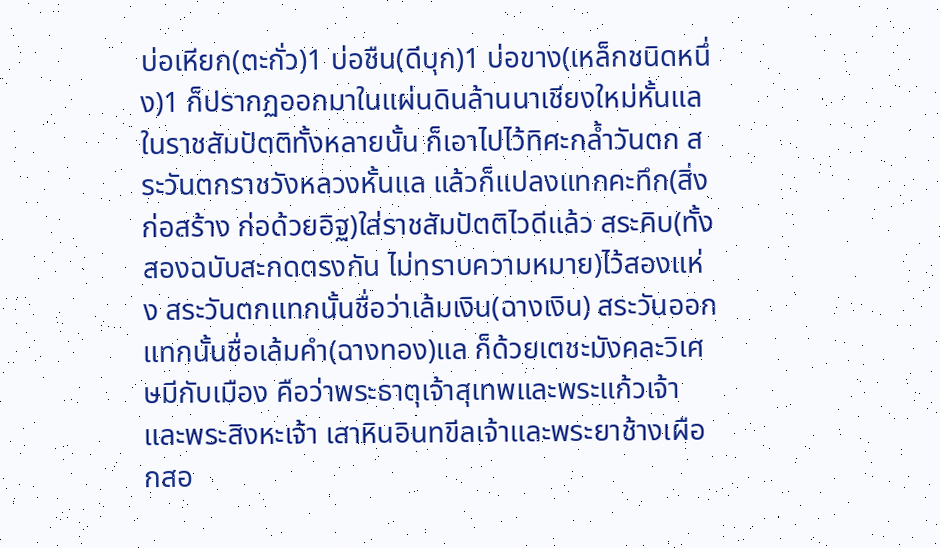บ่อเหียก(ตะกั่ว)1 บ่อชืน(ดีบุก)1 บ่อขาง(เหล็กชนิดหนึ่ง)1 ก็ปรากฏออกมาในแผ่นดินล้านนาเชียงใหม่หั้นแล ในราชสัมปัตติทั้งหลายนั้น ก็เอาไปไว้ทิศะกล้ำวันตก สระวันตกราชวังหลวงหั้นแล แล้วก็แปลงแทกคะทึก(สิ่งก่อสร้าง ก่อด้วยอิฐ)ใส่ราชสัมปัตติไวดีแล้ว สระคิบ(ทั้งสองฉบับสะกดตรงกัน ไม่ทราบความหมาย)ไว้สองแห่ง สระวันตกแทกนั้นชื่อว่าเล้มเงิน(ฉางเงิน) สระวันออกแทกนั้นชื่อเล้มคำ(ฉางทอง)แล ก็ด้วยเตชะมังคละวิเศษมีกับเมือง คือว่าพระธาตุเจ้าสุเทพและพระแก้วเจ้าและพระสิงหะเจ้า เสาหินอินทขีลเจ้าและพระยาช้างเผือกสอ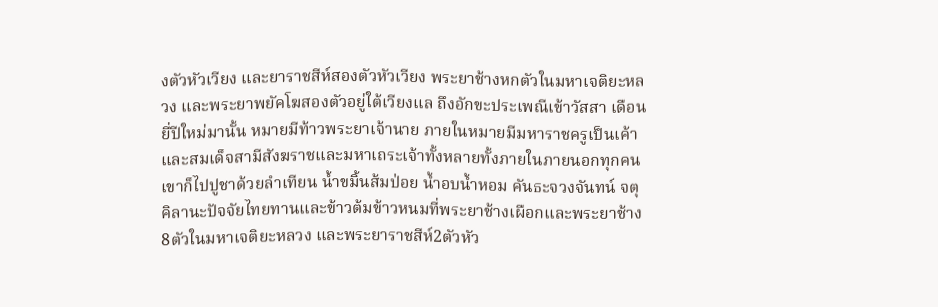งตัวหัวเวียง และยาราชสีห์สองตัวหัวเวียง พระยาช้างหกตัวในมหาเจติยะหลวง และพระยาพยัคโฆสองตัวอยู่ใต้เวียงแล ถึงอักขะประเพณีเข้าวัสสา เดือนยี่ปีใหม่มานั้น หมายมีท้าวพระยาเจ้านาย ภายในหมายมีมหาราชครูเป็นเค้าและสมเด็จสามีสังฆราชและมหาเถระเจ้าทั้งหลายทั้งภายในภายนอกทุกคน เขาก็ไปปูชาด้วยลำเทียน น้ำขมิ้นส้มป่อย น้ำอบน้ำหอม คันธะจวงจันทน์ จตุคิลานะปัจจัยไทยทานและข้าวต้มข้าวหนมที่พระยาช้างเผือกและพระยาช้าง8ตัวในมหาเจติยะหลวง และพระยาราชสีห์2ตัวหัว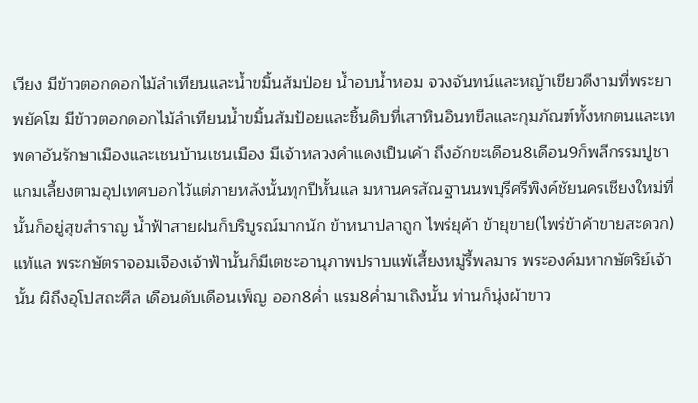เวียง มีข้าวตอกดอกไม้ลำเทียนและน้ำขมิ้นส้มป่อย น้ำอบน้ำหอม จวงจันทน์และหญ้าเขียวดีงามที่พระยาพยัคโฆ มีข้าวตอกดอกไม้ลำเทียนน้ำขมิ้นส้มป้อยและชิ้นดิบที่เสาหินอินทขีลและกุมภัณฑ์ทั้งหกตนและเทพดาอันรักษาเมืองและเชนบ้านเชนเมือง มีเจ้าหลวงคำแดงเป็นเค้า ถึงอักขะเดือน8เดือน9ก็พลีกรรมปูชาแกมเลี้ยงตามอุปเทศบอกไว้แต่ภายหลังนั้นทุกปีหั้นแล มหานครสัณฐานนพบุรีศรีพิงค์ชัยนครเชียงใหม่ที่นั้นก็อยู่สุขสำราญ น้ำฟ้าสายฝนก็บริบูรณ์มากนัก ข้าหนาปลาถูก ไพร่ยุค้า ข้ายุขาย(ไพร่ข้าค้าขายสะดวก)แท้แล พระกษัตราจอมเจืองเจ้าฟ้านั้นก็มีเตชะอานุภาพปราบแพ้เสี้ยงหมู่รี้พลมาร พระองค์มหากษัตริย์เจ้านั้น ผิถึงอุโปสถะศีล เดือนดับเดือนเพ็ญ ออก8ค่ำ แรม8ค่ำมาเถิงนั้น ท่านก็นุ่งผ้าขาว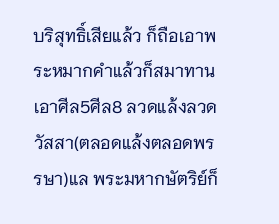บริสุทธิ์เสียแล้ว ก็ถือเอาพระหมากคำแล้วก็สมาทานเอาศีล5ศีล8 ลวดแล้งลวดวัสสา(ตลอดแล้งตลอดพรรษา)แล พระมหากษัตริย์ก็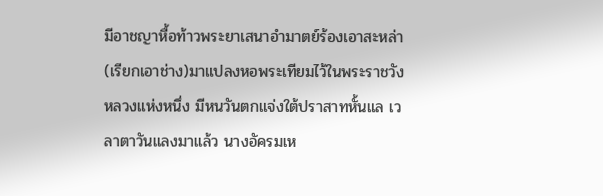มีอาชญาหื้อท้าวพระยาเสนาอำมาตย์ร้องเอาสะหล่า(เรียกเอาช่าง)มาแปลงหอพระเทียมไว้ในพระราชวังหลวงแห่งหนึ่ง มีหนวันตกแจ่งใต้ปราสาทหั้นแล เวลาตาวันแลงมาแล้ว นางอัครมเห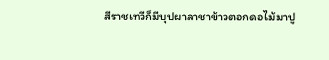สีราชเทวีก็มีบุปผาลาชาข้าวตอกดอไม้มาปู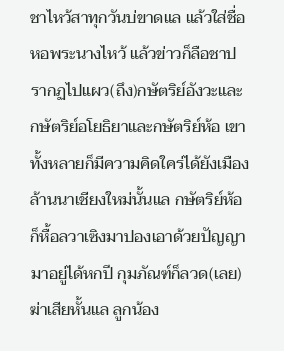ชาไหว้สาทุกวันบ่ขาดแล แล้วใส่ชื่อหอพระนางไหว้ แล้วข่าวก็ลือชาปรากฏไปแผว(ถึง)กษัตริย์อังวะและกษัตริย์อโยธิยาและกษัตริย์ห้อ เขาทั้งหลายก็มีความคิดใคร่ได้ยังเมืองล้านนาเชียงใหม่นั้นแล กษัตริย์ห้อก็หื้อลวาเซิงมาปองเอาด้วยปัญญา มาอยู่ได้หกปี กุมภัณฑ์ก็ลวด(เลย)ฆ่าเสียหั้นแล ลูกน้อง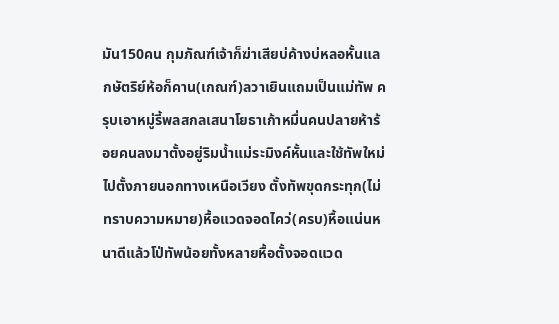มัน150คน กุมภัณฑ์เจ้าก็ฆ่าเสียบ่ค้างบ่หลอหั้นแล กษัตริย์ห้อก็คาน(เกณฑ์)ลวาเยินแถมเป็นแม่ทัพ ครุบเอาหมู่รี้พลสกลเสนาโยธาเก้าหมื่นคนปลายห้าร้อยคนลงมาตั้งอยู่ริมน้ำแม่ระมิงค์หั้นและใช้ทัพใหม่ไปตั้งภายนอกทางเหนือเวียง ตั้งทัพขุดกระทุก(ไม่ทราบความหมาย)หื้อแวดจอดไคว่(ครบ)หื้อแน่นหนาดีแล้วโป่ทัพน้อยทั้งหลายหื้อตั้งจอดแวด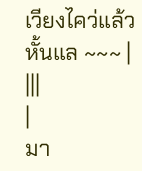เวียงไคว่แล้วหั้นแล ~~~ |
|||
|
มา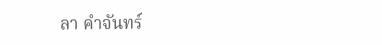ลา คำจันทร์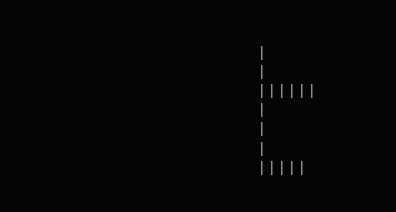|
|
||||||
|
|
|
|||||